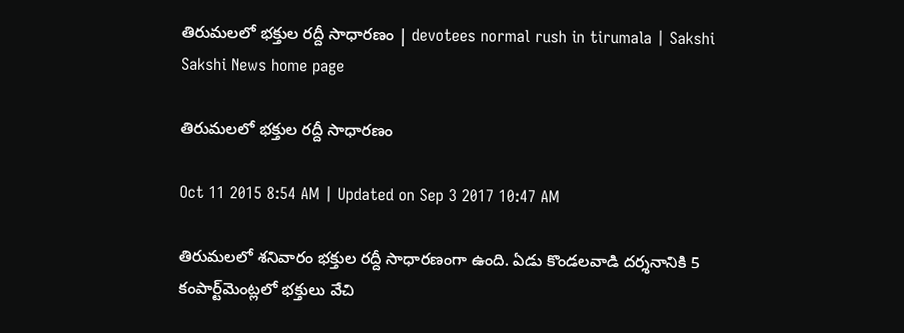తిరుమలలో భక్తుల రద్దీ సాధారణం | devotees normal rush in tirumala | Sakshi
Sakshi News home page

తిరుమలలో భక్తుల రద్దీ సాధారణం

Oct 11 2015 8:54 AM | Updated on Sep 3 2017 10:47 AM

తిరుమలలో శనివారం భక్తుల రద్దీ సాధారణంగా ఉంది. ఏడు కొండలవాడి దర్శనానికి 5 కంపార్ట్‌మెంట్లలో భక్తులు వేచి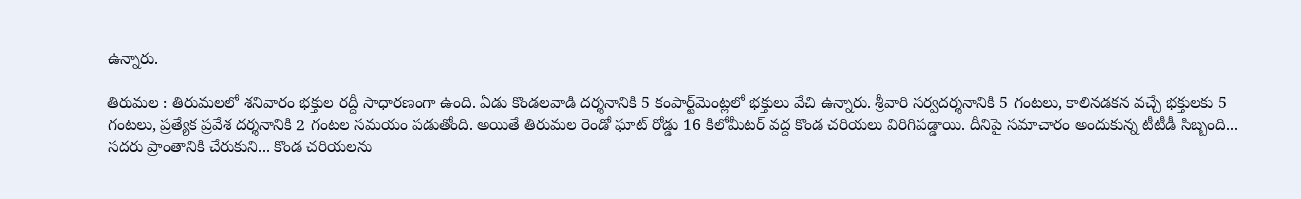ఉన్నారు.

తిరుమల : తిరుమలలో శనివారం భక్తుల రద్దీ సాధారణంగా ఉంది. ఏడు కొండలవాడి దర్శనానికి 5 కంపార్ట్‌మెంట్లలో భక్తులు వేచి ఉన్నారు. శ్రీవారి సర్వదర్శనానికి 5 గంటలు, కాలినడకన వచ్చే భక్తులకు 5 గంటలు, ప్రత్యేక ప్రవేశ దర్శనానికి 2 గంటల సమయం పడుతోంది. అయితే తిరుమల రెండో ఘాట్ రోడ్డు 16 కిలోమీటర్ వద్ద కొండ చరియలు విరిగిపడ్డాయి. దీనిపై సమాచారం అందుకున్న టీటీడీ సిబ్బంది... సదరు ప్రాంతానికి చేరుకుని... కొండ చరియలను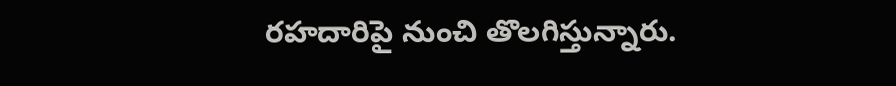రహదారిపై నుంచి తొలగిస్తున్నారు.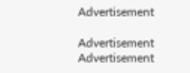Advertisement

Advertisement
Advertisement